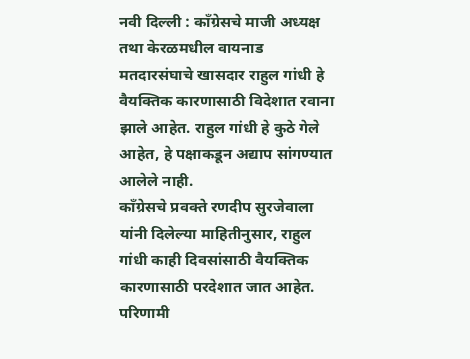नवी दिल्ली : काँग्रेसचे माजी अध्यक्ष तथा केरळमधील वायनाड मतदारसंघाचे खासदार राहुल गांधी हे वैयक्तिक कारणासाठी विदेशात रवाना झाले आहेत. राहुल गांधी हे कुठे गेले आहेत, हे पक्षाकडून अद्याप सांगण्यात आलेले नाही.
काँग्रेसचे प्रवक्ते रणदीप सुरजेवाला यांनी दिलेल्या माहितीनुसार, राहुल गांधी काही दिवसांसाठी वैयक्तिक कारणासाठी परदेशात जात आहेत. परिणामी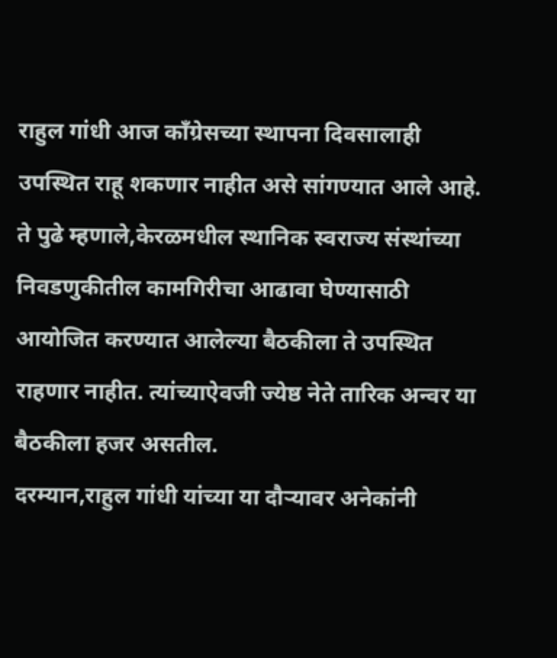राहुल गांधी आज काँग्रेसच्या स्थापना दिवसालाही उपस्थित राहू शकणार नाहीत असे सांगण्यात आले आहे.
ते पुढे म्हणाले,केरळमधील स्थानिक स्वराज्य संस्थांच्या निवडणुकीतील कामगिरीचा आढावा घेण्यासाठी आयोजित करण्यात आलेल्या बैठकीला ते उपस्थित राहणार नाहीत. त्यांच्याऐवजी ज्येष्ठ नेते तारिक अन्वर या बैठकीला हजर असतील.
दरम्यान,राहुल गांधी यांच्या या दौऱ्यावर अनेकांनी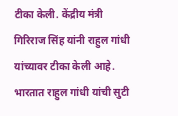टीका केली. केंद्रीय मंत्री गिरिराज सिंह यांनी राहुल गांधी यांच्यावर टीका केली आहे. भारतात राहुल गांधी यांची सुटी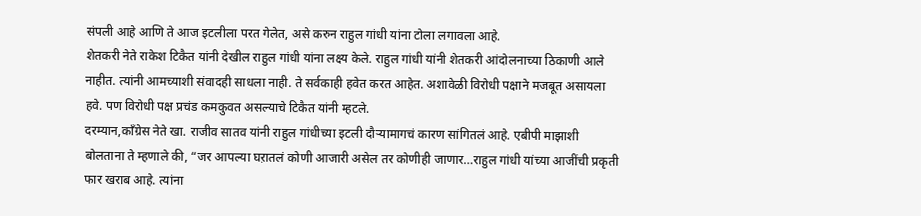संपली आहे आणि ते आज इटलीला परत गेलेत, असे करुन राहुल गांधी यांना टोला लगावला आहे.
शेतकरी नेते राकेश टिकैत यांनी देखील राहुल गांधी यांना लक्ष्य केले. राहुल गांधी यांनी शेतकरी आंदोलनाच्या ठिकाणी आले नाहीत. त्यांनी आमच्याशी संवादही साधला नाही. ते सर्वकाही हवेत करत आहेत. अशावेळी विरोधी पक्षाने मजबूत असायला हवे. पण विरोधी पक्ष प्रचंड कमकुवत असल्याचे टिकैत यांनी म्हटले.
दरम्यान,काँग्रेस नेते खा. राजीव सातव यांनी राहुल गांधीच्या इटली दौऱ्यामागचं कारण सांगितलं आहे. एबीपी माझाशी बोलताना ते म्हणाले की, “जर आपल्या घऱातलं कोणी आजारी असेल तर कोणीही जाणार…राहुल गांधी यांच्या आजींची प्रकृती फार खराब आहे. त्यांना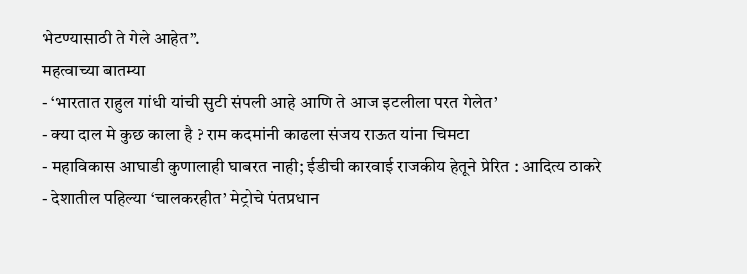भेटण्यासाठी ते गेले आहेत”.
महत्वाच्या बातम्या
- ‘भारतात राहुल गांधी यांची सुटी संपली आहे आणि ते आज इटलीला परत गेलेत’
- क्या दाल मे कुछ काला है ? राम कदमांनी काढला संजय राऊत यांना चिमटा
- महाविकास आघाडी कुणालाही घाबरत नाही; ईडीची कारवाई राजकीय हेतूने प्रेरित : आदित्य ठाकरे
- देशातील पहिल्या ‘चालकरहीत’ मेट्रोचे पंतप्रधान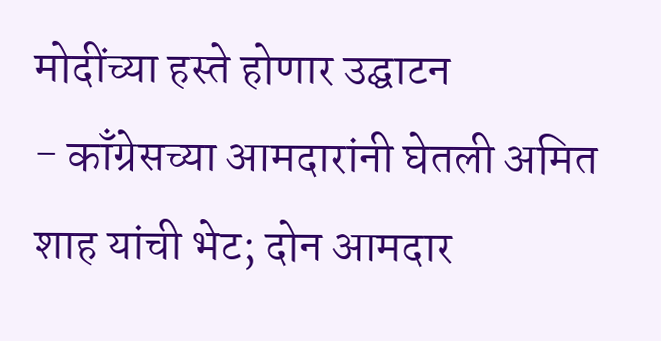मोदींच्या हस्ते होणार उद्घाटन
- काँग्रेसच्या आमदारांनी घेतली अमित शाह यांची भेट; दोन आमदार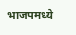भाजपमध्ये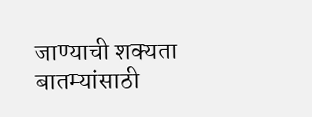जाण्याची शक्यता
बातम्यांसाठी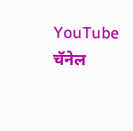YouTube चॅनेल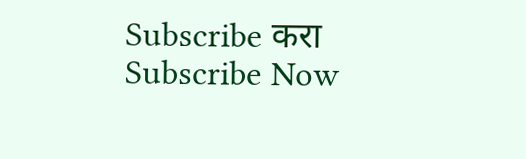Subscribe करा
Subscribe Now